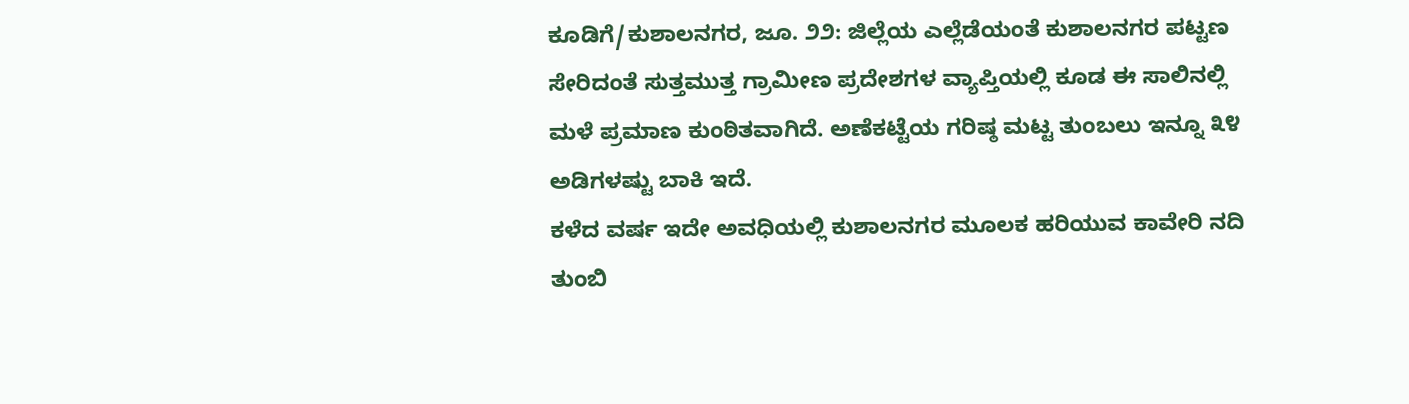ಕೂಡಿಗೆ/ಕುಶಾಲನಗರ, ಜೂ. ೨೨: ಜಿಲ್ಲೆಯ ಎಲ್ಲೆಡೆಯಂತೆ ಕುಶಾಲನಗರ ಪಟ್ಟಣ ಸೇರಿದಂತೆ ಸುತ್ತಮುತ್ತ ಗ್ರಾಮೀಣ ಪ್ರದೇಶಗಳ ವ್ಯಾಪ್ತಿಯಲ್ಲಿ ಕೂಡ ಈ ಸಾಲಿನಲ್ಲಿ ಮಳೆ ಪ್ರಮಾಣ ಕುಂಠಿತವಾಗಿದೆ. ಅಣೆಕಟ್ಟೆಯ ಗರಿಷ್ಠ ಮಟ್ಟ ತುಂಬಲು ಇನ್ನೂ ೩೪ ಅಡಿಗಳಷ್ಟು ಬಾಕಿ ಇದೆ.
ಕಳೆದ ವರ್ಷ ಇದೇ ಅವಧಿಯಲ್ಲಿ ಕುಶಾಲನಗರ ಮೂಲಕ ಹರಿಯುವ ಕಾವೇರಿ ನದಿ ತುಂಬಿ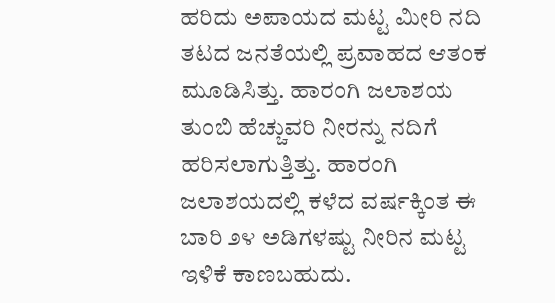ಹರಿದು ಅಪಾಯದ ಮಟ್ಟ ಮೀರಿ ನದಿ ತಟದ ಜನತೆಯಲ್ಲಿ ಪ್ರವಾಹದ ಆತಂಕ ಮೂಡಿಸಿತ್ತು. ಹಾರಂಗಿ ಜಲಾಶಯ ತುಂಬಿ ಹೆಚ್ಚುವರಿ ನೀರನ್ನು ನದಿಗೆ ಹರಿಸಲಾಗುತ್ತಿತ್ತು. ಹಾರಂಗಿ ಜಲಾಶಯದಲ್ಲಿ ಕಳೆದ ವರ್ಷಕ್ಕಿಂತ ಈ ಬಾರಿ ೨೪ ಅಡಿಗಳಷ್ಟು ನೀರಿನ ಮಟ್ಟ ಇಳಿಕೆ ಕಾಣಬಹುದು.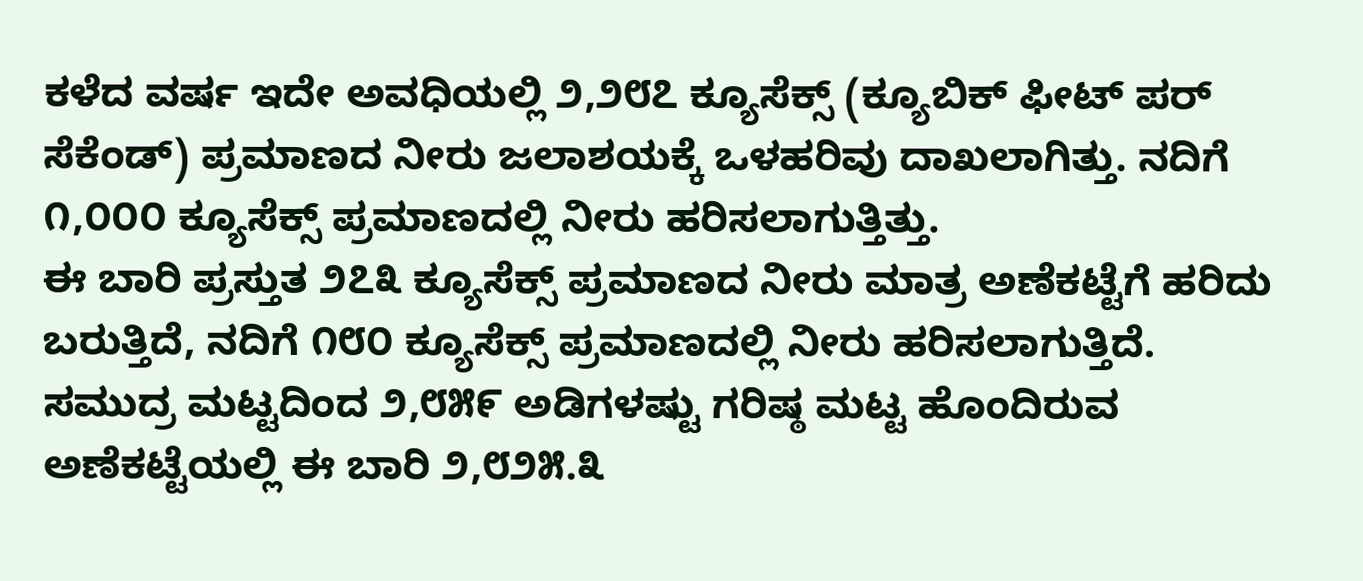ಕಳೆದ ವರ್ಷ ಇದೇ ಅವಧಿಯಲ್ಲಿ ೨,೨೮೭ ಕ್ಯೂಸೆಕ್ಸ್ (ಕ್ಯೂಬಿಕ್ ಫೀಟ್ ಪರ್ ಸೆಕೆಂಡ್) ಪ್ರಮಾಣದ ನೀರು ಜಲಾಶಯಕ್ಕೆ ಒಳಹರಿವು ದಾಖಲಾಗಿತ್ತು. ನದಿಗೆ ೧,೦೦೦ ಕ್ಯೂಸೆಕ್ಸ್ ಪ್ರಮಾಣದಲ್ಲಿ ನೀರು ಹರಿಸಲಾಗುತ್ತಿತ್ತು.
ಈ ಬಾರಿ ಪ್ರಸ್ತುತ ೨೭೩ ಕ್ಯೂಸೆಕ್ಸ್ ಪ್ರಮಾಣದ ನೀರು ಮಾತ್ರ ಅಣೆಕಟ್ಟೆಗೆ ಹರಿದು ಬರುತ್ತಿದೆ, ನದಿಗೆ ೧೮೦ ಕ್ಯೂಸೆಕ್ಸ್ ಪ್ರಮಾಣದಲ್ಲಿ ನೀರು ಹರಿಸಲಾಗುತ್ತಿದೆ.
ಸಮುದ್ರ ಮಟ್ಟದಿಂದ ೨,೮೫೯ ಅಡಿಗಳಷ್ಟು ಗರಿಷ್ಠ ಮಟ್ಟ ಹೊಂದಿರುವ ಅಣೆಕಟ್ಟೆಯಲ್ಲಿ ಈ ಬಾರಿ ೨,೮೨೫.೩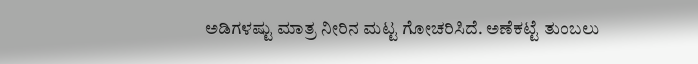ಅಡಿಗಳಷ್ಟು ಮಾತ್ರ ನೀರಿನ ಮಟ್ಟ ಗೋಚರಿಸಿದೆ. ಅಣೆಕಟ್ಟೆ ತುಂಬಲು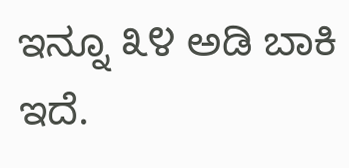ಇನ್ನೂ ೩೪ ಅಡಿ ಬಾಕಿ ಇದೆ.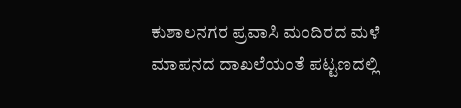ಕುಶಾಲನಗರ ಪ್ರವಾಸಿ ಮಂದಿರದ ಮಳೆ ಮಾಪನದ ದಾಖಲೆಯಂತೆ ಪಟ್ಟಣದಲ್ಲಿ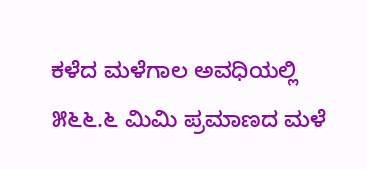ಕಳೆದ ಮಳೆಗಾಲ ಅವಧಿಯಲ್ಲಿ ೫೬೬.೬ ಮಿಮಿ ಪ್ರಮಾಣದ ಮಳೆ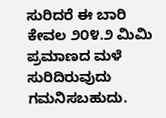ಸುರಿದರೆ ಈ ಬಾರಿ ಕೇವಲ ೨೦೪.೨ ಮಿಮಿ ಪ್ರಮಾಣದ ಮಳೆ ಸುರಿದಿರುವುದು ಗಮನಿಸಬಹುದು.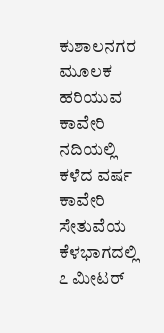ಕುಶಾಲನಗರ ಮೂಲಕ ಹರಿಯುವ ಕಾವೇರಿ ನದಿಯಲ್ಲಿ ಕಳೆದ ವರ್ಷ ಕಾವೇರಿ ಸೇತುವೆಯ ಕೆಳಭಾಗದಲ್ಲಿ ೭ ಮೀಟರ್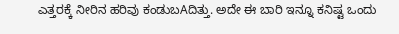ಎತ್ತರಕ್ಕೆ ನೀರಿನ ಹರಿವು ಕಂಡುಬAದಿತ್ತು. ಅದೇ ಈ ಬಾರಿ ಇನ್ನೂ ಕನಿಷ್ಟ ಒಂದು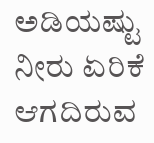ಅಡಿಯಷ್ಟು ನೀರು ಏರಿಕೆ ಆಗದಿರುವ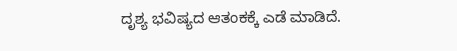ದೃಶ್ಯ ಭವಿಷ್ಯದ ಆತಂಕಕ್ಕೆ ಎಡೆ ಮಾಡಿದೆ.